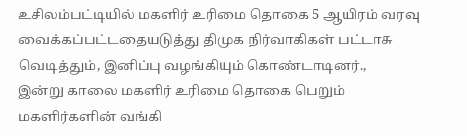உசிலம்பட்டியில் மகளிர் உரிமை தொகை 5 ஆயிரம் வரவு வைக்கப்பட்டதையடுத்து திமுக நிர்வாகிகள் பட்டாசு வெடித்தும், இனிப்பு வழங்கியும் கொண்டாடினர்.,
இன்று காலை மகளிர் உரிமை தொகை பெறும் மகளிர்களின் வங்கி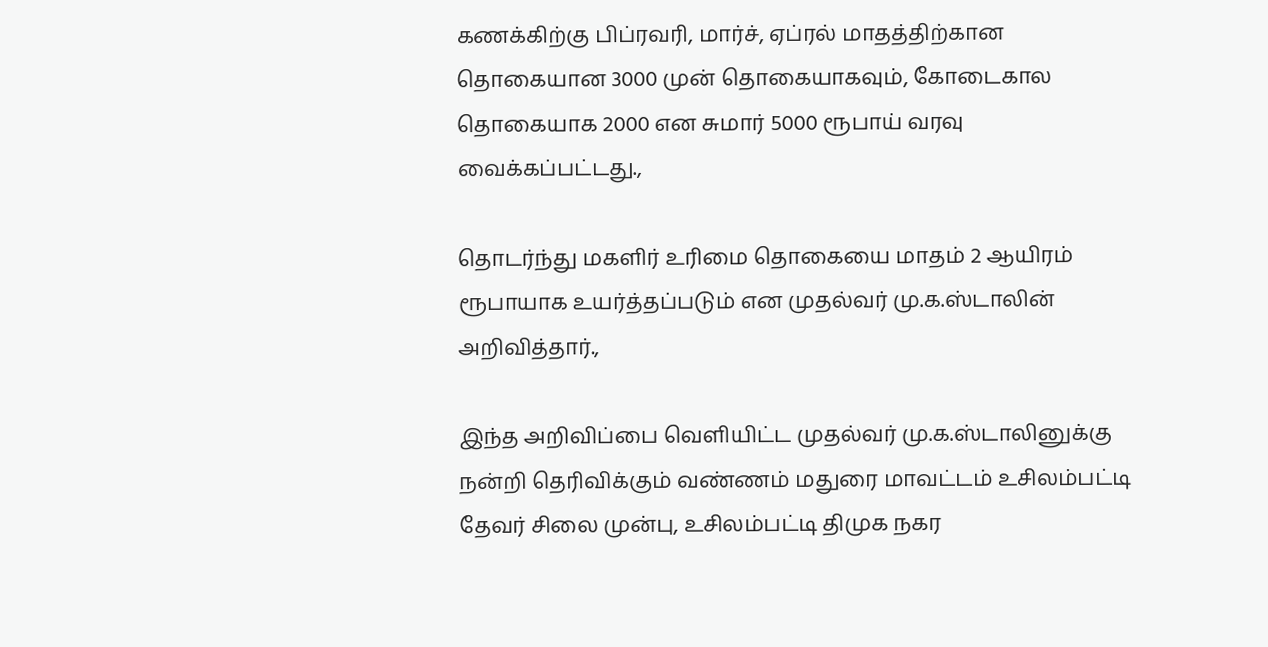கணக்கிற்கு பிப்ரவரி, மார்ச், ஏப்ரல் மாதத்திற்கான தொகையான 3000 முன் தொகையாகவும், கோடைகால தொகையாக 2000 என சுமார் 5000 ரூபாய் வரவு வைக்கப்பட்டது.,

தொடர்ந்து மகளிர் உரிமை தொகையை மாதம் 2 ஆயிரம் ரூபாயாக உயர்த்தப்படும் என முதல்வர் மு.க.ஸ்டாலின் அறிவித்தார்.,

இந்த அறிவிப்பை வெளியிட்ட முதல்வர் மு.க.ஸ்டாலினுக்கு நன்றி தெரிவிக்கும் வண்ணம் மதுரை மாவட்டம் உசிலம்பட்டி தேவர் சிலை முன்பு, உசிலம்பட்டி திமுக நகர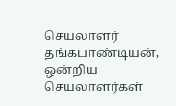செயலாளர் தங்கபாண்டியன், ஒன்றிய செயலாளர்கள்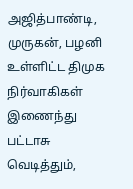அஜித்பாண்டி, முருகன், பழனி உள்ளிட்ட திமுக நிர்வாகிகள் இணைந்து பட்டாசு வெடித்தும்,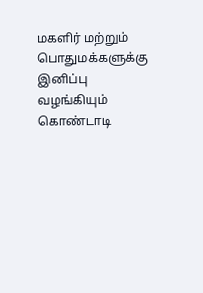மகளிர் மற்றும் பொதுமக்களுக்கு இனிப்பு வழங்கியும் கொண்டாடி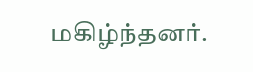மகிழ்ந்தனர்.